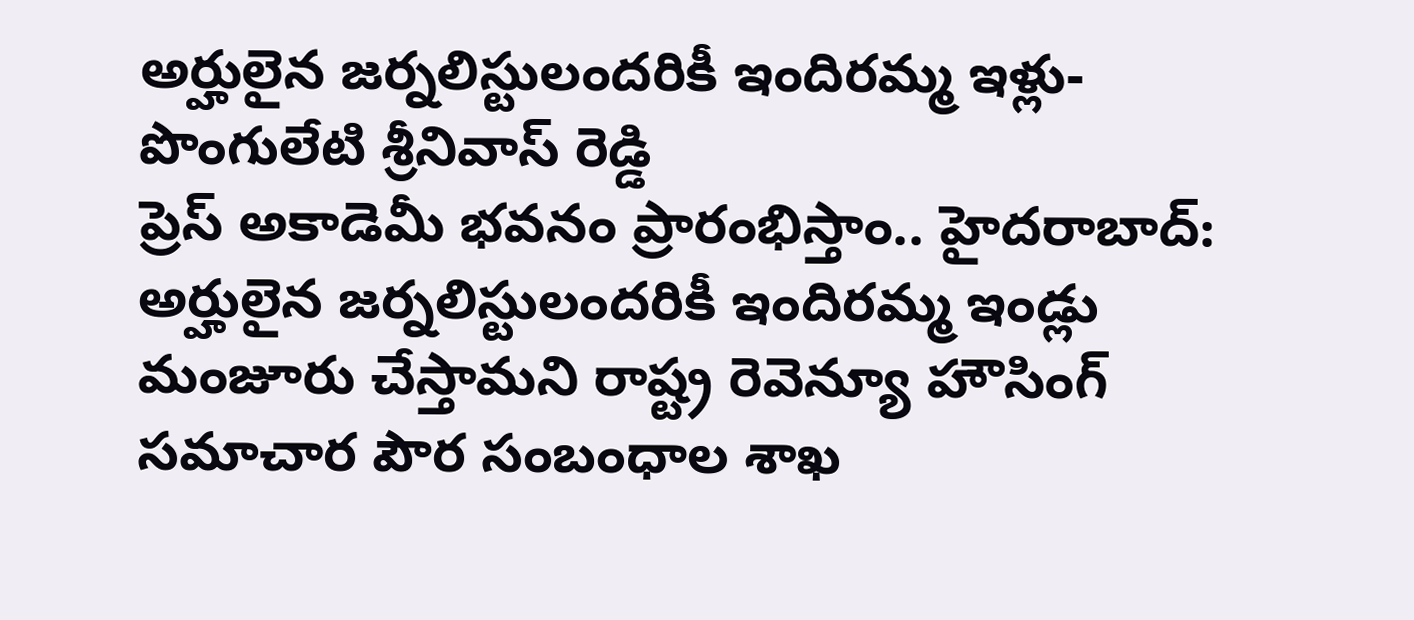అర్హులైన జర్నలిస్టులందరికీ ఇందిరమ్మ ఇళ్లు-పొంగులేటి శ్రీనివాస్ రెడ్డి
ప్రెస్ అకాడెమీ భవనం ప్రారంభిస్తాం.. హైదరాబాద్: అర్హులైన జర్నలిస్టులందరికీ ఇందిరమ్మ ఇండ్లు మంజూరు చేస్తామని రాష్ట్ర రెవెన్యూ హౌసింగ్ సమాచార పౌర సంబంధాల శాఖ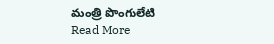మంత్రి పొంగులేటి
Read More